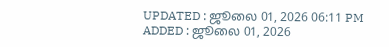UPDATED : ஜூலை 01, 2026 06:11 PM
ADDED : ஜூலை 01, 2026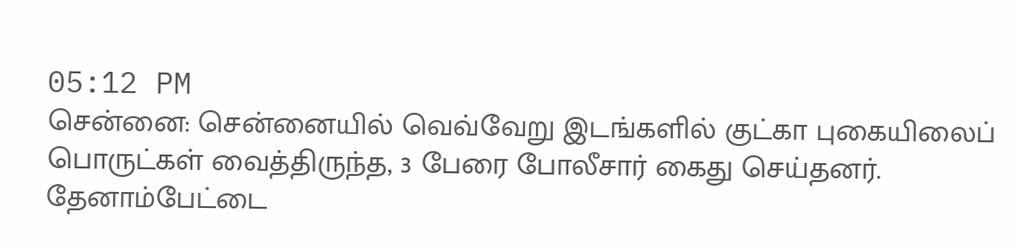05:12 PM
சென்னை: சென்னையில் வெவ்வேறு இடங்களில் குட்கா புகையிலைப் பொருட்கள் வைத்திருந்த, 3 பேரை போலீசார் கைது செய்தனர்.
தேனாம்பேட்டை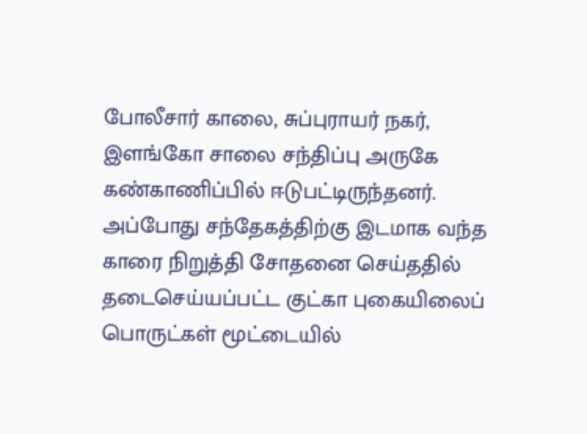போலீசார் காலை, சுப்புராயர் நகர், இளங்கோ சாலை சந்திப்பு அருகே கண்காணிப்பில் ஈடுபட்டிருந்தனர்.
அப்போது சந்தேகத்திற்கு இடமாக வந்த காரை நிறுத்தி சோதனை செய்ததில் தடைசெய்யப்பட்ட குட்கா புகையிலைப் பொருட்கள் மூட்டையில்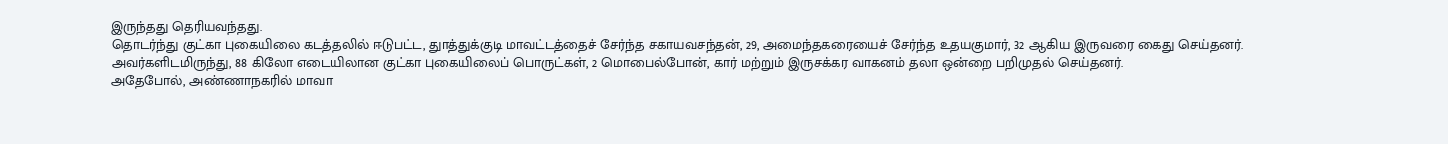இருந்தது தெரியவந்தது.
தொடர்ந்து குட்கா புகையிலை கடத்தலில் ஈடுபட்ட, துாத்துக்குடி மாவட்டத்தைச் சேர்ந்த சகாயவசந்தன், 29, அமைந்தகரையைச் சேர்ந்த உதயகுமார், 32 ஆகிய இருவரை கைது செய்தனர்.
அவர்களிடமிருந்து, 88 கிலோ எடையிலான குட்கா புகையிலைப் பொருட்கள், 2 மொபைல்போன், கார் மற்றும் இருசக்கர வாகனம் தலா ஒன்றை பறிமுதல் செய்தனர்.
அதேபோல், அண்ணாநகரில் மாவா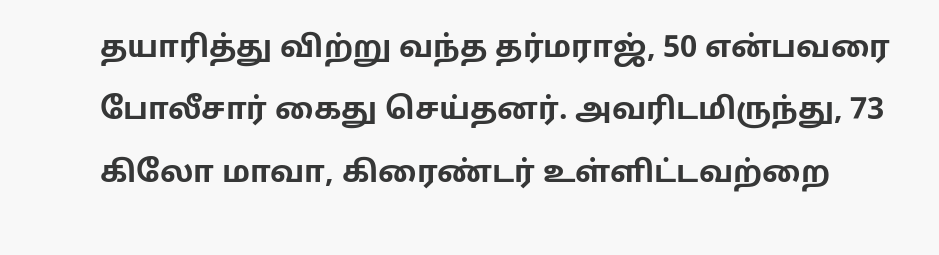தயாரித்து விற்று வந்த தர்மராஜ், 50 என்பவரை போலீசார் கைது செய்தனர். அவரிடமிருந்து, 73 கிலோ மாவா, கிரைண்டர் உள்ளிட்டவற்றை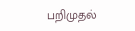பறிமுதல்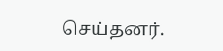செய்தனர்.